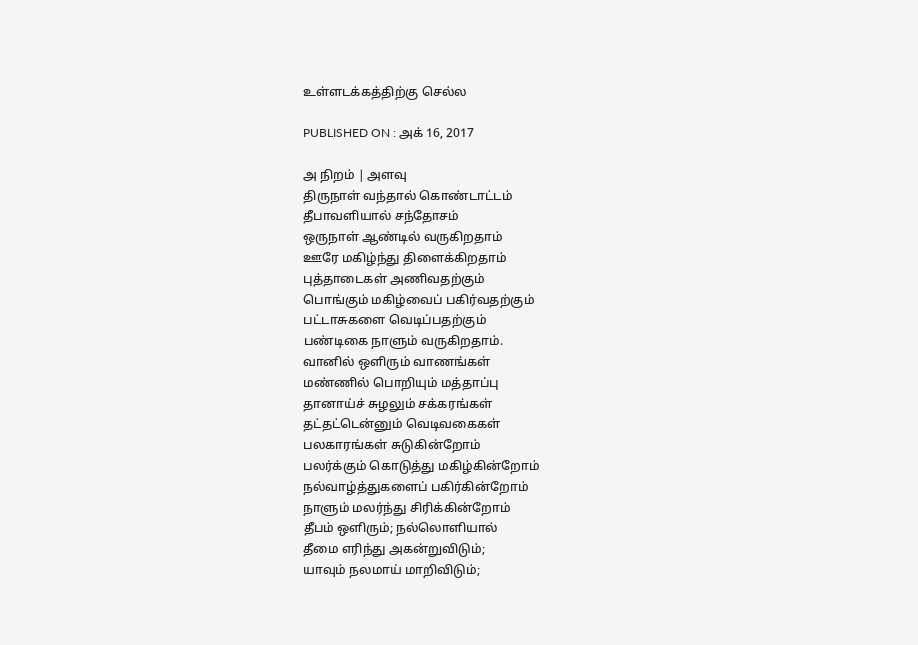உள்ளடக்கத்திற்கு செல்ல

PUBLISHED ON : அக் 16, 2017

அ நிறம் | அளவு
திருநாள் வந்தால் கொண்டாட்டம்
தீபாவளியால் சந்தோசம்
ஒருநாள் ஆண்டில் வருகிறதாம்
ஊரே மகிழ்ந்து திளைக்கிறதாம்
புத்தாடைகள் அணிவதற்கும்
பொங்கும் மகிழ்வைப் பகிர்வதற்கும்
பட்டாசுகளை வெடிப்பதற்கும்
பண்டிகை நாளும் வருகிறதாம்.
வானில் ஒளிரும் வாணங்கள்
மண்ணில் பொறியும் மத்தாப்பு
தானாய்ச் சுழலும் சக்கரங்கள்
தட்தட்டென்னும் வெடிவகைகள்
பலகாரங்கள் சுடுகின்றோம்
பலர்க்கும் கொடுத்து மகிழ்கின்றோம்
நல்வாழ்த்துகளைப் பகிர்கின்றோம்
நாளும் மலர்ந்து சிரிக்கின்றோம்
தீபம் ஒளிரும்; நல்லொளியால்
தீமை எரிந்து அகன்றுவிடும்;
யாவும் நலமாய் மாறிவிடும்;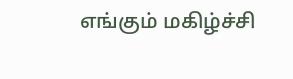எங்கும் மகிழ்ச்சி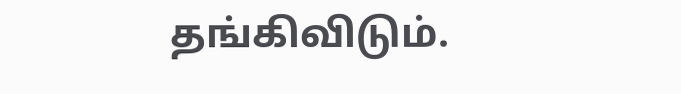தங்கிவிடும்.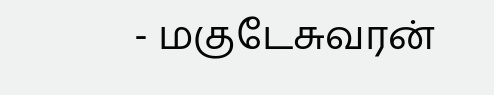- மகுடேசுவரன்